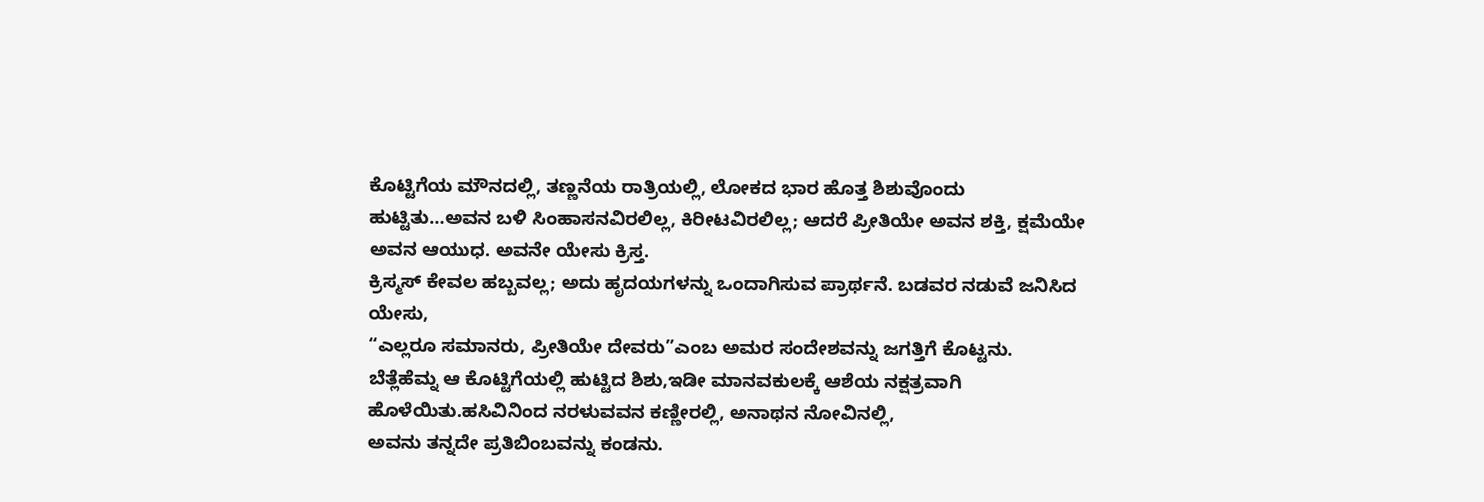ಕೊಟ್ಟಿಗೆಯ ಮೌನದಲ್ಲಿ, ತಣ್ಣನೆಯ ರಾತ್ರಿಯಲ್ಲಿ, ಲೋಕದ ಭಾರ ಹೊತ್ತ ಶಿಶುವೊಂದು ಹುಟ್ಟಿತು…ಅವನ ಬಳಿ ಸಿಂಹಾಸನವಿರಲಿಲ್ಲ, ಕಿರೀಟವಿರಲಿಲ್ಲ; ಆದರೆ ಪ್ರೀತಿಯೇ ಅವನ ಶಕ್ತಿ, ಕ್ಷಮೆಯೇ ಅವನ ಆಯುಧ. ಅವನೇ ಯೇಸು ಕ್ರಿಸ್ತ.
ಕ್ರಿಸ್ಮಸ್ ಕೇವಲ ಹಬ್ಬವಲ್ಲ; ಅದು ಹೃದಯಗಳನ್ನು ಒಂದಾಗಿಸುವ ಪ್ರಾರ್ಥನೆ. ಬಡವರ ನಡುವೆ ಜನಿಸಿದ ಯೇಸು,
“ಎಲ್ಲರೂ ಸಮಾನರು, ಪ್ರೀತಿಯೇ ದೇವರು”ಎಂಬ ಅಮರ ಸಂದೇಶವನ್ನು ಜಗತ್ತಿಗೆ ಕೊಟ್ಟನು.
ಬೆತ್ಲೆಹೆಮ್ನ ಆ ಕೊಟ್ಟಿಗೆಯಲ್ಲಿ ಹುಟ್ಟಿದ ಶಿಶು,ಇಡೀ ಮಾನವಕುಲಕ್ಕೆ ಆಶೆಯ ನಕ್ಷತ್ರವಾಗಿ ಹೊಳೆಯಿತು.ಹಸಿವಿನಿಂದ ನರಳುವವನ ಕಣ್ಣೀರಲ್ಲಿ, ಅನಾಥನ ನೋವಿನಲ್ಲಿ,
ಅವನು ತನ್ನದೇ ಪ್ರತಿಬಿಂಬವನ್ನು ಕಂಡನು.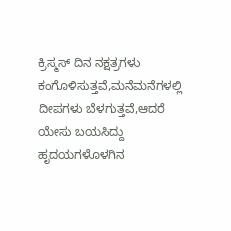ಕ್ರಿಸ್ಮಸ್ ದಿನ ನಕ್ಷತ್ರಗಳು ಕಂಗೊಳಿಸುತ್ತವೆ,ಮನೆಮನೆಗಳಲ್ಲಿ ದೀಪಗಳು ಬೆಳಗುತ್ತವೆ,ಆದರೆ ಯೇಸು ಬಯಸಿದ್ದು ಹೃದಯಗಳೊಳಗಿನ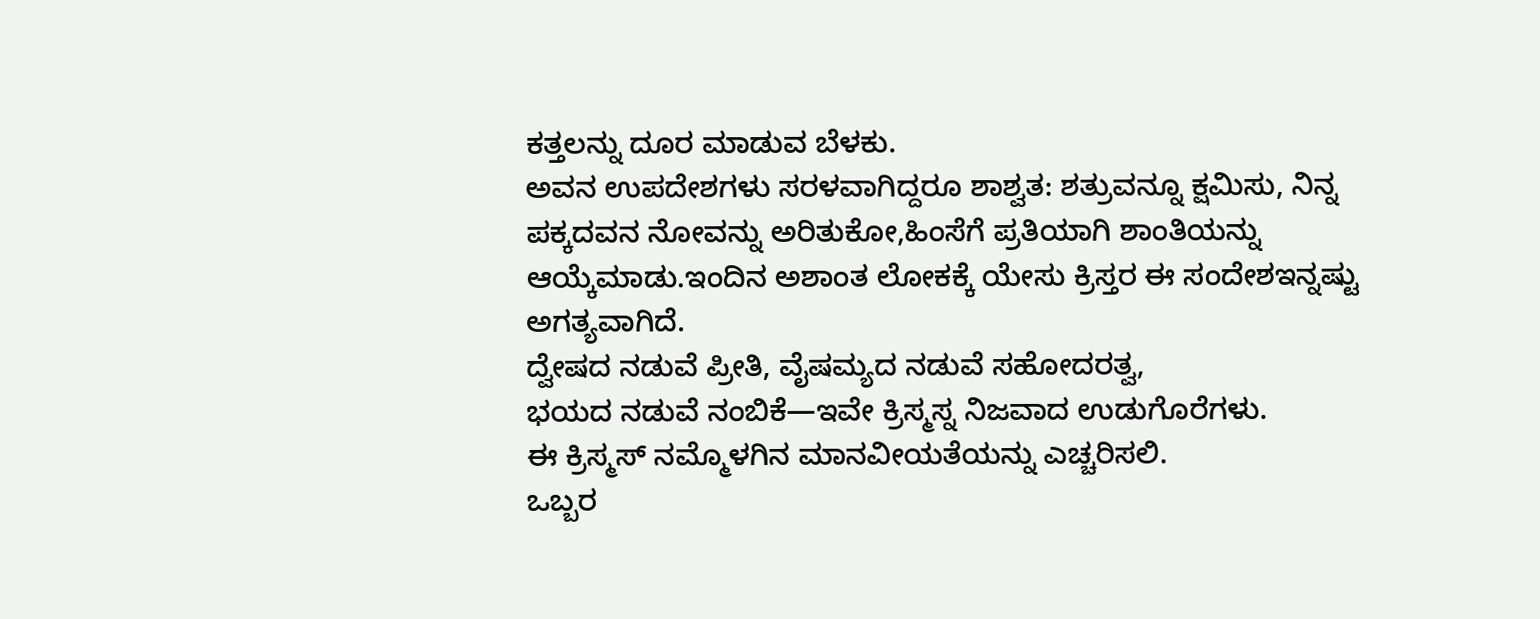ಕತ್ತಲನ್ನು ದೂರ ಮಾಡುವ ಬೆಳಕು.
ಅವನ ಉಪದೇಶಗಳು ಸರಳವಾಗಿದ್ದರೂ ಶಾಶ್ವತ: ಶತ್ರುವನ್ನೂ ಕ್ಷಮಿಸು, ನಿನ್ನ ಪಕ್ಕದವನ ನೋವನ್ನು ಅರಿತುಕೋ,ಹಿಂಸೆಗೆ ಪ್ರತಿಯಾಗಿ ಶಾಂತಿಯನ್ನು ಆಯ್ಕೆಮಾಡು.ಇಂದಿನ ಅಶಾಂತ ಲೋಕಕ್ಕೆ ಯೇಸು ಕ್ರಿಸ್ತರ ಈ ಸಂದೇಶಇನ್ನಷ್ಟು ಅಗತ್ಯವಾಗಿದೆ.
ದ್ವೇಷದ ನಡುವೆ ಪ್ರೀತಿ, ವೈಷಮ್ಯದ ನಡುವೆ ಸಹೋದರತ್ವ,
ಭಯದ ನಡುವೆ ನಂಬಿಕೆ—ಇವೇ ಕ್ರಿಸ್ಮಸ್ನ ನಿಜವಾದ ಉಡುಗೊರೆಗಳು.
ಈ ಕ್ರಿಸ್ಮಸ್ ನಮ್ಮೊಳಗಿನ ಮಾನವೀಯತೆಯನ್ನು ಎಚ್ಚರಿಸಲಿ.
ಒಬ್ಬರ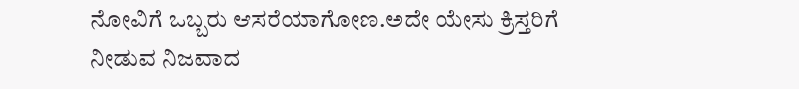ನೋವಿಗೆ ಒಬ್ಬರು ಆಸರೆಯಾಗೋಣ.ಅದೇ ಯೇಸು ಕ್ರಿಸ್ತರಿಗೆ ನೀಡುವ ನಿಜವಾದ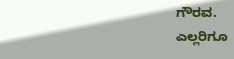ಗೌರವ.
ಎಲ್ಲರಿಗೂ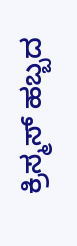ಕ್ರಿಸ್ಮಸ್ ಹಬ್ಬದ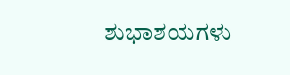ಶುಭಾಶಯಗಳು